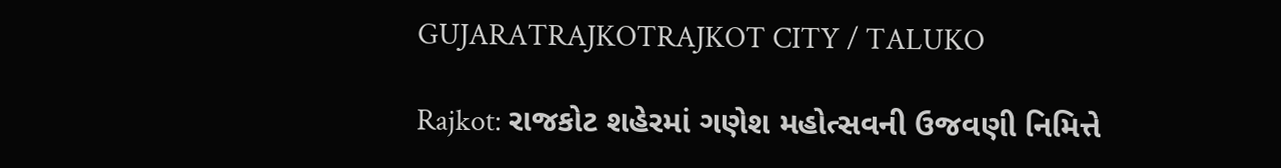GUJARATRAJKOTRAJKOT CITY / TALUKO

Rajkot: રાજકોટ શહેરમાં ગણેશ મહોત્સવની ઉજવણી નિમિત્તે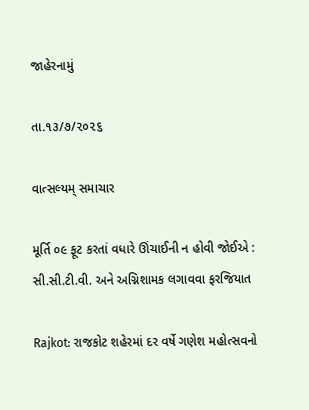જાહેરનામું

તા.૧૩/૭/૨૦૨૬

વાત્સલ્યમ્ સમાચાર

મૂર્તિ ૦૯ ફૂટ કરતાં વધારે ઊંચાઈની ન હોવી જોઈએ : સી.સી.ટી.વી. અને અગ્નિશામક લગાવવા ફરજિયાત

Rajkot: રાજકોટ શહેરમાં દર વર્ષે ગણેશ મહોત્સવનો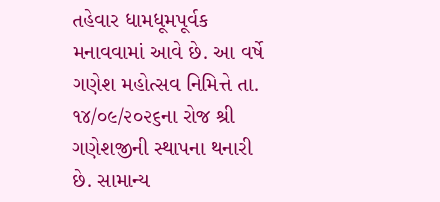તહેવાર ધામધૂમપૂર્વક મનાવવામાં આવે છે. આ વર્ષે ગણેશ મહોત્સવ નિમિત્તે તા. ૧૪/૦૯/૨૦૨૬ના રોજ શ્રી ગણેશજીની સ્થાપના થનારી છે. સામાન્ય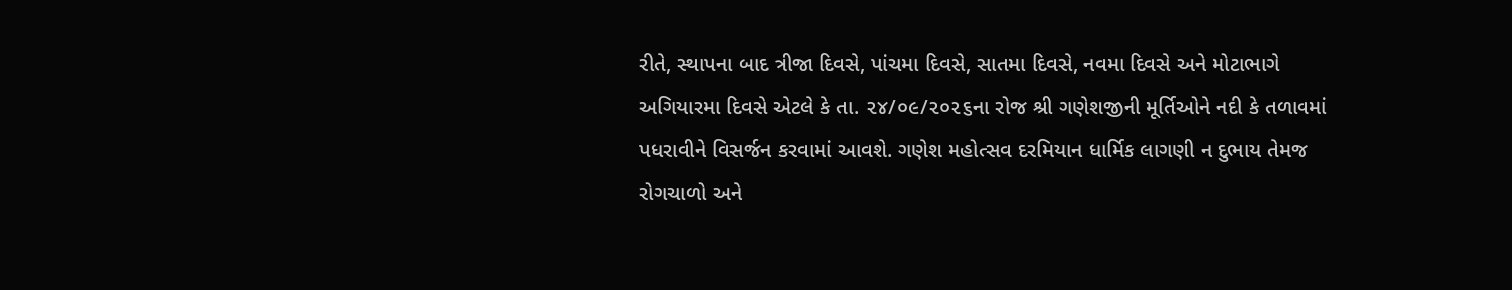રીતે, સ્થાપના બાદ ત્રીજા દિવસે, પાંચમા દિવસે, સાતમા દિવસે, નવમા દિવસે અને મોટાભાગે અગિયારમા દિવસે એટલે કે તા. ૨૪/૦૯/૨૦૨૬ના રોજ શ્રી ગણેશજીની મૂર્તિઓને નદી કે તળાવમાં પધરાવીને વિસર્જન કરવામાં આવશે. ગણેશ મહોત્સવ દરમિયાન ધાર્મિક લાગણી ન દુભાય તેમજ રોગચાળો અને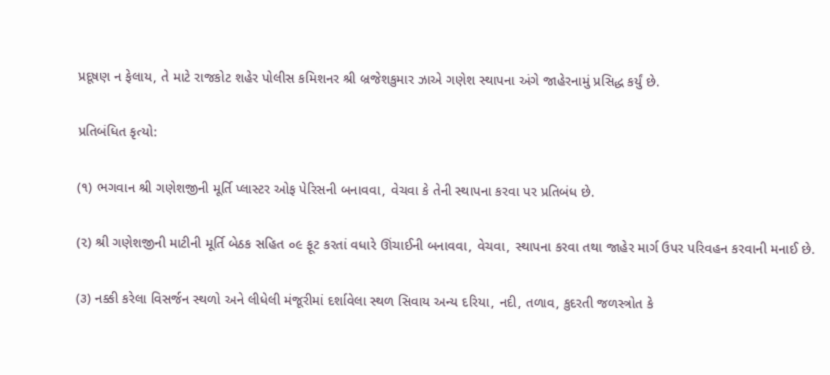પ્રદૂષણ ન ફેલાય, તે માટે રાજકોટ શહેર પોલીસ કમિશનર શ્રી બ્રજેશકુમાર ઝાએ ગણેશ સ્થાપના અંગે જાહેરનામું પ્રસિદ્ધ કર્યું છે.

પ્રતિબંધિત કૃત્યો:

(૧) ભગવાન શ્રી ગણેશજીની મૂર્તિ પ્લાસ્ટર ઓફ પેરિસની બનાવવા, વેચવા કે તેની સ્થાપના કરવા પર પ્રતિબંધ છે.

(૨) શ્રી ગણેશજીની માટીની મૂર્તિ બેઠક સહિત ૦૯ ફૂટ કરતાં વધારે ઊંચાઈની બનાવવા, વેચવા, સ્થાપના કરવા તથા જાહેર માર્ગ ઉપર પરિવહન કરવાની મનાઈ છે.

(૩) નક્કી કરેલા વિસર્જન સ્થળો અને લીધેલી મંજૂરીમાં દર્શાવેલા સ્થળ સિવાય અન્ય દરિયા, નદી, તળાવ, કુદરતી જળસ્ત્રોત કે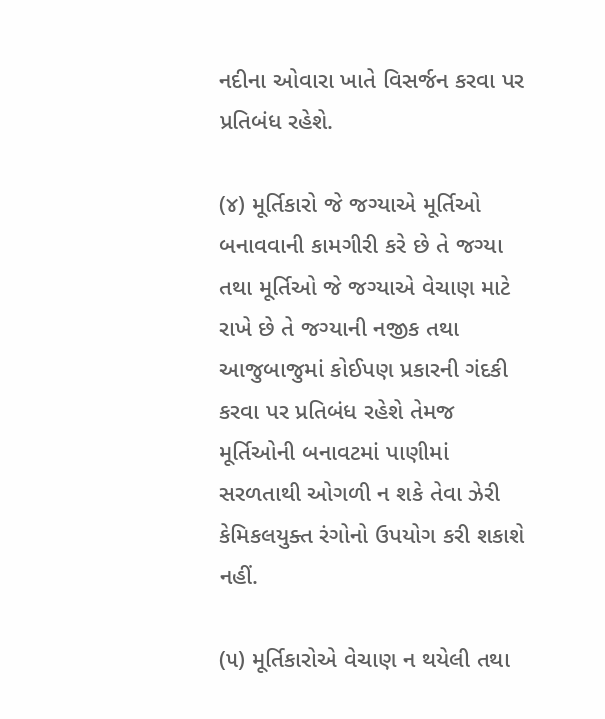નદીના ઓવારા ખાતે વિસર્જન કરવા પર પ્રતિબંધ રહેશે.

(૪) મૂર્તિકારો જે જગ્યાએ મૂર્તિઓ બનાવવાની કામગીરી કરે છે તે જગ્યા તથા મૂર્તિઓ જે જગ્યાએ વેચાણ માટે રાખે છે તે જગ્યાની નજીક તથા આજુબાજુમાં કોઈપણ પ્રકારની ગંદકી કરવા પર પ્રતિબંધ રહેશે તેમજ મૂર્તિઓની બનાવટમાં પાણીમાં સરળતાથી ઓગળી ન શકે તેવા ઝેરી કેમિકલયુક્ત રંગોનો ઉપયોગ કરી શકાશે નહીં.

(૫) મૂર્તિકારોએ વેચાણ ન થયેલી તથા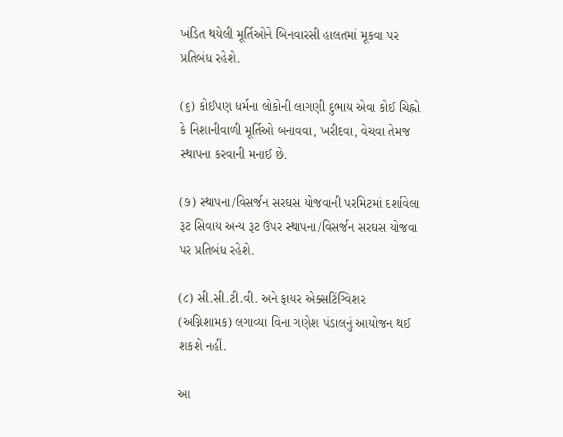ખંડિત થયેલી મૂર્તિઓને બિનવારસી હાલતમાં મૂકવા પર પ્રતિબંધ રહેશે.

(૬) કોઈપણ ધર્મના લોકોની લાગણી દુભાય એવા કોઈ ચિહ્નો કે નિશાનીવાળી મૂર્તિઓ બનાવવા, ખરીદવા, વેચવા તેમજ સ્થાપના કરવાની મનાઈ છે.

(૭) સ્થાપના/વિસર્જન સરઘસ યોજવાની પરમિટમાં દર્શાવેલા રૂટ સિવાય અન્ય રૂટ ઉપર સ્થાપના/વિસર્જન સરઘસ યોજવા પર પ્રતિબંધ રહેશે.

(૮) સી.સી.ટી.વી. અને ફાયર એક્સટિંગ્વિશર (અગ્નિશામક) લગાવ્યા વિના ગણેશ પંડાલનું આયોજન થઈ શકશે નહીં.

આ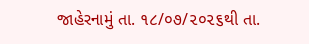જાહેરનામું તા. ૧૮/૦૭/૨૦૨૬થી તા.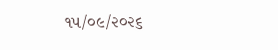૧૫/૦૯/૨૦૨૬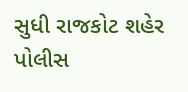સુધી રાજકોટ શહેર પોલીસ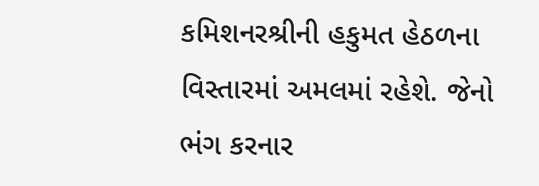કમિશનરશ્રીની હકુમત હેઠળના વિસ્તારમાં અમલમાં રહેશે. જેનો ભંગ કરનાર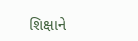શિક્ષાને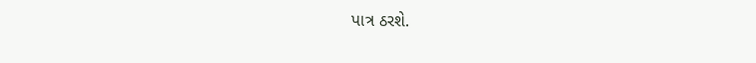પાત્ર ઠરશે.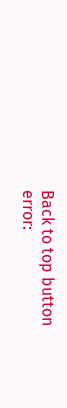Back to top button
error: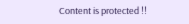Content is protected !!